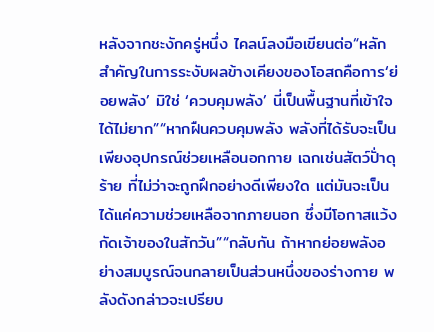หลังจากชะงักครู่หนึ่ง ไคลน์ลงมือเขียนต่อ“หลักสำคัญในการระงับผลข้างเคียงของโอสถคือการ‘ย่อยพลัง’ มิใช่ ‘ควบคุมพลัง’ นี่เป็นพื้นฐานที่เข้าใจได้ไม่ยาก”“หากฝืนควบคุมพลัง พลังที่ได้รับจะเป็นเพียงอุปกรณ์ช่วยเหลือนอกกาย เฉกเช่นสัตว์ปั่าดุร้าย ที่ไม่ว่าจะถูกฝึกอย่างดีเพียงใด แต่มันจะเป็นได้แค่ความช่วยเหลือจากภายนอก ซึ่งมีโอกาสแว้งกัดเจ้าของในสักวัน”“กลับกัน ถ้าหากย่อยพลังอย่างสมบูรณ์จนกลายเป็นส่วนหนึ่งของร่างกาย พลังดังกล่าวจะเปรียบ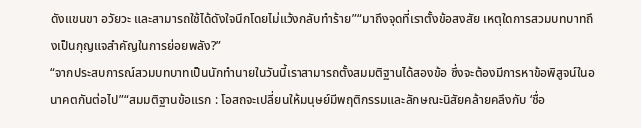ดังแขนขา อวัยวะ และสามารถใช้ได้ดังใจนึกโดยไม่แว้งกลับทำร้าย”“มาถึงจุดที่เราตั้งข้อสงสัย เหตุใดการสวมบทบาทถึงเป็นกุญแจสำคัญในการย่อยพลัง?”
“จากประสบการณ์สวมบทบาทเป็นนักทำนายในวันนี้เราสามารถตั้งสมมติฐานได้สองข้อ ซึ่งจะต้องมีการหาข้อพิสูจน์ในอนาคตกันต่อไป”“สมมติฐานข้อแรก : โอสถจะเปลี่ยนให้มนุษย์มีพฤติกรรมและลักษณะนิสัยคล้ายคลึงกับ ‘ชื่อ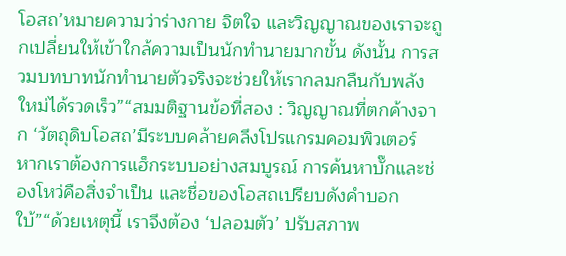โอสถ’หมายความว่าร่างกาย จิตใจ และวิญญาณของเราจะถูกเปลี่ยนให้เข้าใกล้ความเป็นนักทำนายมากขั้น ดังนั้น การสวมบทบาทนักทำนายตัวจริงจะช่วยให้เรากลมกลืนกับพลังใหม่ได้รวดเร็ว”“สมมติฐานข้อที่สอง : วิญญาณที่ตกค้างจาก ‘วัตถุดิบโอสถ’มีระบบคล้ายคลึงโปรแกรมคอมพิวเตอร์ หากเราต้องการแฮ็กระบบอย่างสมบูรณ์ การค้นหาบั๊กและช่องโหว่คือสิ่งจำเป็น และชื่อของโอสถเปรียบดังคำบอกใบ้”“ด้วยเหตุนี้ เราจึงต้อง ‘ปลอมตัว’ ปรับสภาพ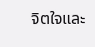จิตใจและ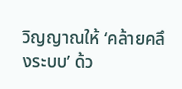วิญญาณให้ ‘คล้ายคลึงระบบ’ ด้ว